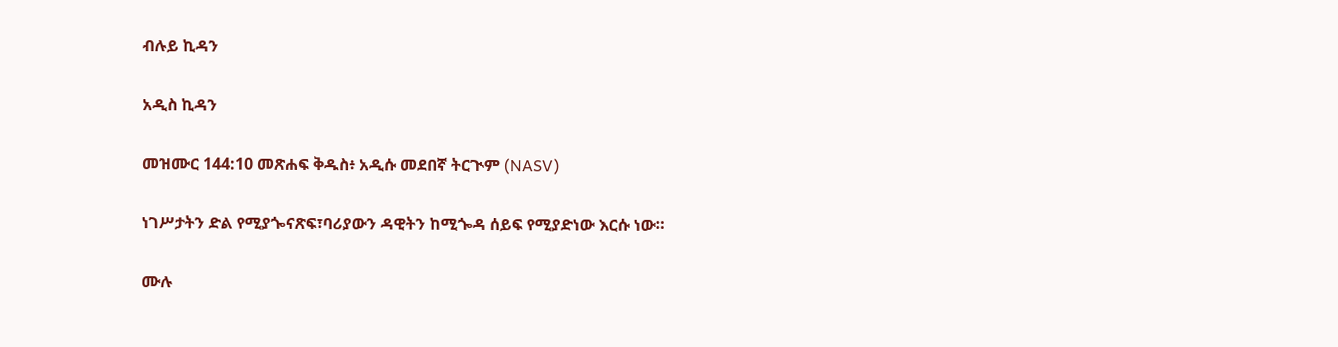ብሉይ ኪዳን

አዲስ ኪዳን

መዝሙር 144:10 መጽሐፍ ቅዱስ፥ አዲሱ መደበኛ ትርጒም (NASV)

ነገሥታትን ድል የሚያጐናጽፍ፣ባሪያውን ዳዊትን ከሚጐዳ ሰይፍ የሚያድነው እርሱ ነው።

ሙሉ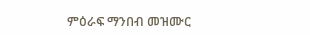ምዕራፍ ማንበብ መዝሙር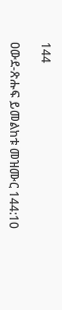144

ዐውደ-ጽሑፍ ይመልከቱ መዝሙር 144:10